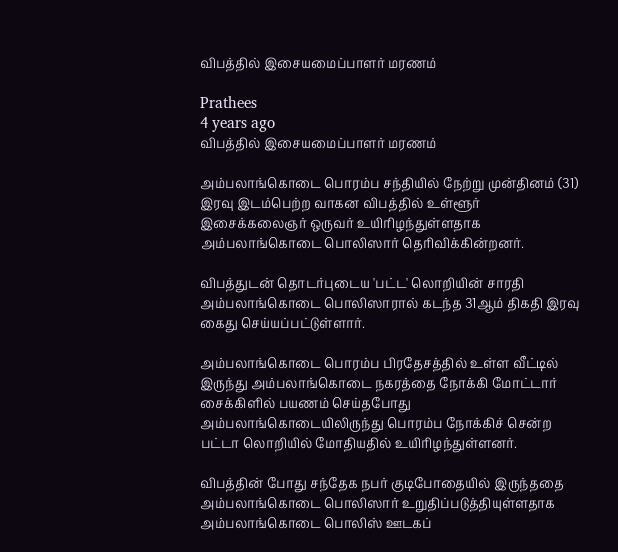விபத்தில் இசையமைப்பாளர் மரணம்

Prathees
4 years ago
விபத்தில் இசையமைப்பாளர் மரணம்

அம்பலாங்கொடை பொரம்ப சந்தியில் நேற்று முன்தினம் (31) இரவு இடம்பெற்ற வாகன விபத்தில் உள்ளூர் இசைக்கலைஞர் ஒருவர் உயிரிழந்துள்ளதாக அம்பலாங்கொடை பொலிஸார் தெரிவிக்கின்றனர்.

விபத்துடன் தொடர்புடைய 'பட்ட' லொறியின் சாரதி அம்பலாங்கொடை பொலிஸாரால் கடந்த 31ஆம் திகதி இரவு கைது செய்யப்பட்டுள்ளார்.

அம்பலாங்கொடை பொரம்ப பிரதேசத்தில் உள்ள வீட்டில்  இருந்து அம்பலாங்கொடை நகரத்தை நோக்கி மோட்டார் சைக்கிளில் பயணம் செய்தபோது  அம்பலாங்கொடையிலிருந்து பொரம்ப நோக்கிச் சென்ற பட்டா லொறியில் மோதியதில் உயிரிழந்துள்ளனர்.

விபத்தின் போது சந்தேக நபர் குடிபோதையில் இருந்ததை அம்பலாங்கொடை பொலிஸார் உறுதிப்படுத்தியுள்ளதாக அம்பலாங்கொடை பொலிஸ் ஊடகப்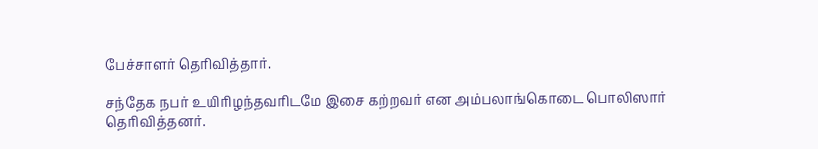பேச்சாளர் தெரிவித்தார்.

சந்தேக நபர் உயிரிழந்தவரிடமே இசை கற்றவர் என அம்பலாங்கொடை பொலிஸார் தெரிவித்தனர்.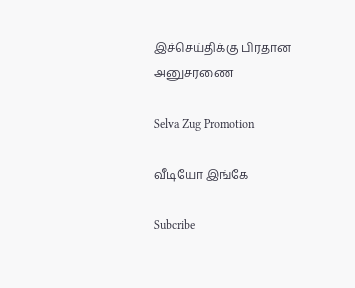இச்செய்திக்கு பிரதான அனுசரணை

Selva Zug Promotion

வீடியோ இங்கே

Subcribe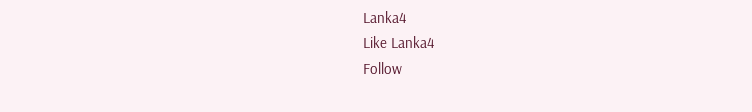Lanka4
Like Lanka4
Follow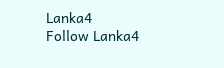Lanka4
Follow Lanka4